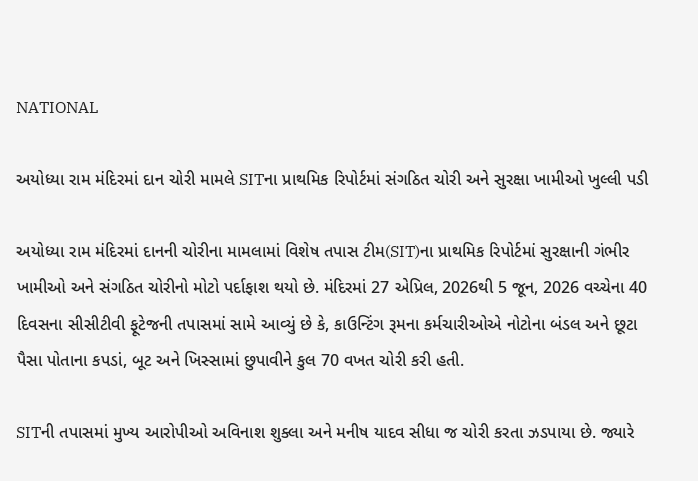NATIONAL

અયોધ્યા રામ મંદિરમાં દાન ચોરી મામલે SITના પ્રાથમિક રિપોર્ટમાં સંગઠિત ચોરી અને સુરક્ષા ખામીઓ ખુલ્લી પડી

અયોધ્યા રામ મંદિરમાં દાનની ચોરીના મામલામાં વિશેષ તપાસ ટીમ(SIT)ના પ્રાથમિક રિપોર્ટમાં સુરક્ષાની ગંભીર ખામીઓ અને સંગઠિત ચોરીનો મોટો પર્દાફાશ થયો છે. મંદિરમાં 27 એપ્રિલ, 2026થી 5 જૂન, 2026 વચ્ચેના 40 દિવસના સીસીટીવી ફૂટેજની તપાસમાં સામે આવ્યું છે કે, કાઉન્ટિંગ રૂમના કર્મચારીઓએ નોટોના બંડલ અને છૂટા પૈસા પોતાના કપડાં, બૂટ અને ખિસ્સામાં છુપાવીને કુલ 70 વખત ચોરી કરી હતી.

SITની તપાસમાં મુખ્ય આરોપીઓ અવિનાશ શુક્લા અને મનીષ યાદવ સીધા જ ચોરી કરતા ઝડપાયા છે. જ્યારે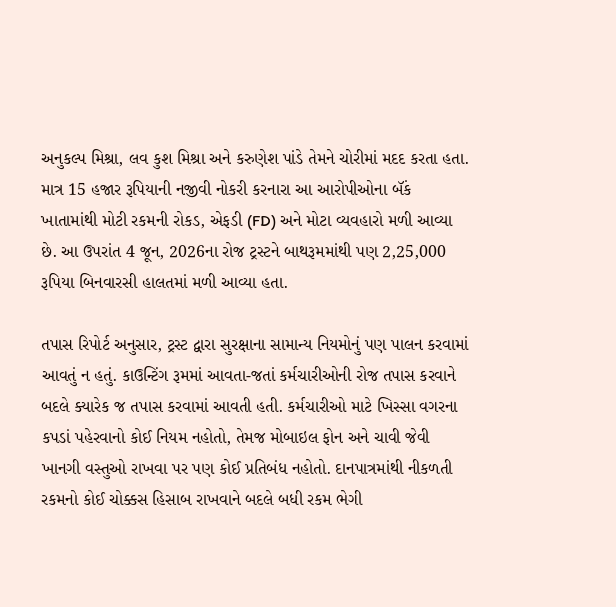અનુકલ્પ મિશ્રા, લવ કુશ મિશ્રા અને કરુણેશ પાંડે તેમને ચોરીમાં મદદ કરતા હતા. માત્ર 15 હજાર રૂપિયાની નજીવી નોકરી કરનારા આ આરોપીઓના બૅંક ખાતામાંથી મોટી રકમની રોકડ, એફડી (FD) અને મોટા વ્યવહારો મળી આવ્યા છે. આ ઉપરાંત 4 જૂન, 2026ના રોજ ટ્રસ્ટને બાથરૂમમાંથી પણ 2,25,000 રૂપિયા બિનવારસી હાલતમાં મળી આવ્યા હતા.

તપાસ રિપોર્ટ અનુસાર, ટ્રસ્ટ દ્વારા સુરક્ષાના સામાન્ય નિયમોનું પણ પાલન કરવામાં આવતું ન હતું. કાઉન્ટિંગ રૂમમાં આવતા-જતાં કર્મચારીઓની રોજ તપાસ કરવાને બદલે ક્યારેક જ તપાસ કરવામાં આવતી હતી. કર્મચારીઓ માટે ખિસ્સા વગરના કપડાં પહેરવાનો કોઈ નિયમ નહોતો, તેમજ મોબાઇલ ફોન અને ચાવી જેવી ખાનગી વસ્તુઓ રાખવા પર પણ કોઈ પ્રતિબંધ નહોતો. દાનપાત્રમાંથી નીકળતી રકમનો કોઈ ચોક્કસ હિસાબ રાખવાને બદલે બધી રકમ ભેગી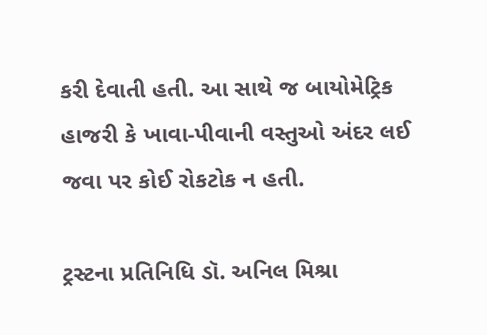કરી દેવાતી હતી. આ સાથે જ બાયોમેટ્રિક હાજરી કે ખાવા-પીવાની વસ્તુઓ અંદર લઈ જવા પર કોઈ રોકટોક ન હતી.

ટ્રસ્ટના પ્રતિનિધિ ડૉ. અનિલ મિશ્રા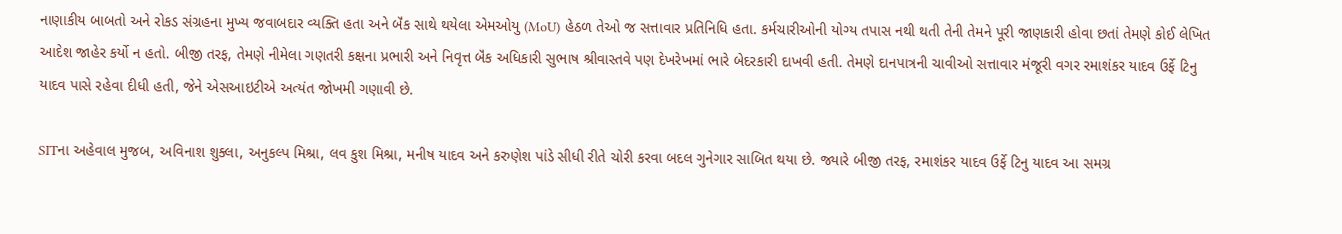નાણાકીય બાબતો અને રોકડ સંગ્રહના મુખ્ય જવાબદાર વ્યક્તિ હતા અને બૅંક સાથે થયેલા એમઓયુ (MoU) હેઠળ તેઓ જ સત્તાવાર પ્રતિનિધિ હતા. કર્મચારીઓની યોગ્ય તપાસ નથી થતી તેની તેમને પૂરી જાણકારી હોવા છતાં તેમણે કોઈ લેખિત આદેશ જાહેર કર્યો ન હતો. બીજી તરફ, તેમણે નીમેલા ગણતરી કક્ષના પ્રભારી અને નિવૃત્ત બૅંક અધિકારી સુભાષ શ્રીવાસ્તવે પણ દેખરેખમાં ભારે બેદરકારી દાખવી હતી. તેમણે દાનપાત્રની ચાવીઓ સત્તાવાર મંજૂરી વગર રમાશંકર યાદવ ઉર્ફે ટિનુ યાદવ પાસે રહેવા દીધી હતી, જેને એસઆઇટીએ અત્યંત જોખમી ગણાવી છે.

SITના અહેવાલ મુજબ, અવિનાશ શુક્લા, અનુકલ્પ મિશ્રા, લવ કુશ મિશ્રા, મનીષ યાદવ અને કરુણેશ પાંડે સીધી રીતે ચોરી કરવા બદલ ગુનેગાર સાબિત થયા છે. જ્યારે બીજી તરફ, રમાશંકર યાદવ ઉર્ફે ટિનુ યાદવ આ સમગ્ર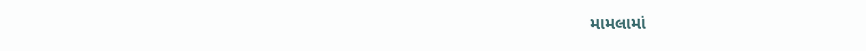મામલામાં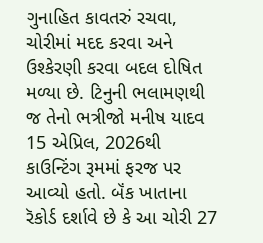ગુનાહિત કાવતરું રચવા, ચોરીમાં મદદ કરવા અને ઉશ્કેરણી કરવા બદલ દોષિત મળ્યા છે. ટિનુની ભલામણથી જ તેનો ભત્રીજો મનીષ યાદવ 15 એપ્રિલ, 2026થી કાઉન્ટિંગ રૂમમાં ફરજ પર આવ્યો હતો. બૅંક ખાતાના રૅકોર્ડ દર્શાવે છે કે આ ચોરી 27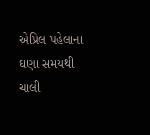એપ્રિલ પહેલાના ઘણા સમયથી ચાલી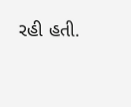રહી હતી.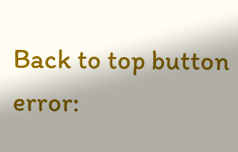Back to top button
error: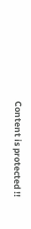Content is protected !!